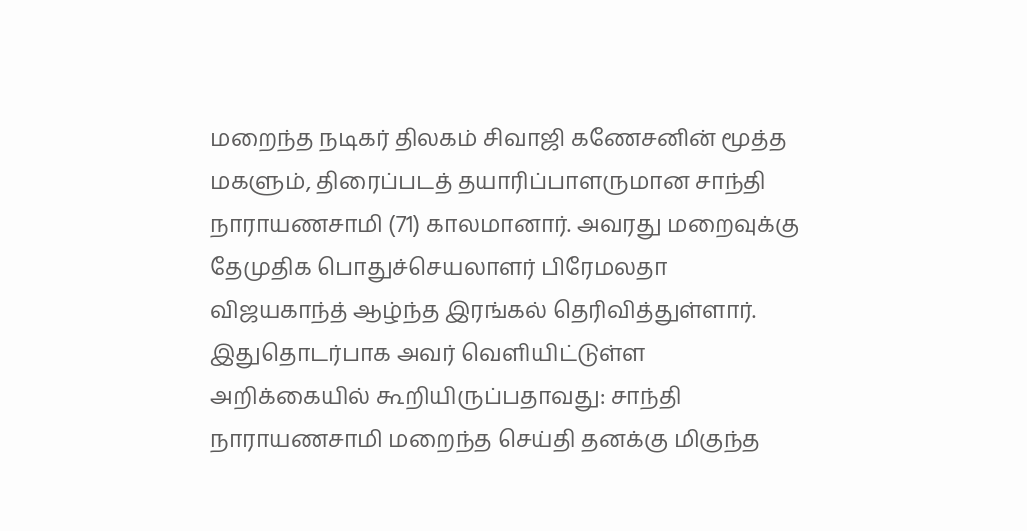மறைந்த நடிகர் திலகம் சிவாஜி கணேசனின் மூத்த மகளும், திரைப்படத் தயாரிப்பாளருமான சாந்தி நாராயணசாமி (71) காலமானார். அவரது மறைவுக்கு தேமுதிக பொதுச்செயலாளர் பிரேமலதா விஜயகாந்த் ஆழ்ந்த இரங்கல் தெரிவித்துள்ளார். இதுதொடர்பாக அவர் வெளியிட்டுள்ள அறிக்கையில் கூறியிருப்பதாவது: சாந்தி நாராயணசாமி மறைந்த செய்தி தனக்கு மிகுந்த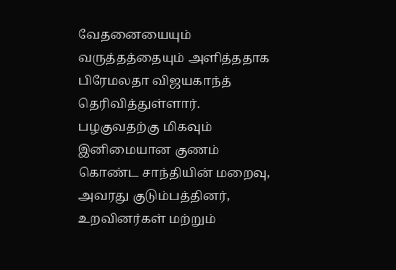வேதனையையும் வருத்தத்தையும் அளித்ததாக பிரேமலதா விஜயகாந்த் தெரிவித்துள்ளார். பழகுவதற்கு மிகவும் இனிமையான குணம் கொண்ட சாந்தியின் மறைவு, அவரது குடும்பத்தினர், உறவினர்கள் மற்றும்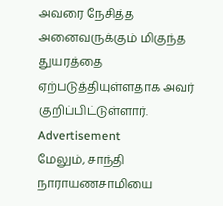அவரை நேசித்த அனைவருக்கும் மிகுந்த துயரத்தை ஏற்படுத்தியுள்ளதாக அவர் குறிப்பிட்டுள்ளார்.
Advertisement
மேலும், சாந்தி நாராயணசாமியை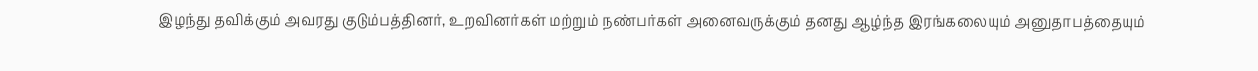இழந்து தவிக்கும் அவரது குடும்பத்தினர், உறவினர்கள் மற்றும் நண்பர்கள் அனைவருக்கும் தனது ஆழ்ந்த இரங்கலையும் அனுதாபத்தையும்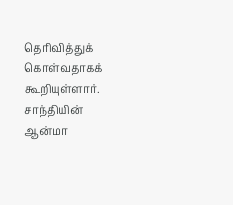தெரிவித்துக் கொள்வதாகக் கூறியுள்ளார். சாந்தியின் ஆன்மா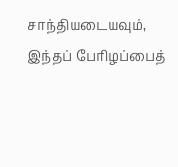சாந்தியடையவும், இந்தப் பேரிழப்பைத்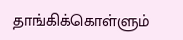தாங்கிக்கொள்ளும்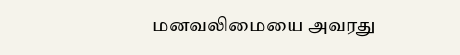மனவலிமையை அவரது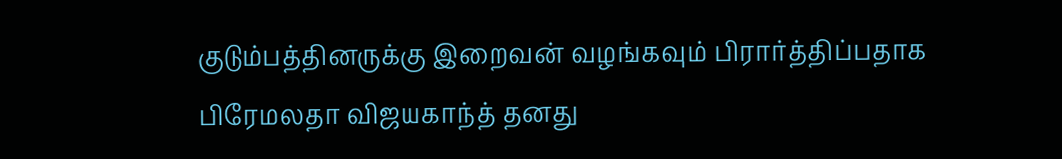குடும்பத்தினருக்கு இறைவன் வழங்கவும் பிரார்த்திப்பதாக பிரேமலதா விஜயகாந்த் தனது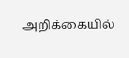அறிக்கையில்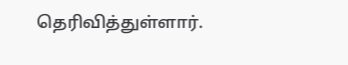தெரிவித்துள்ளார்.